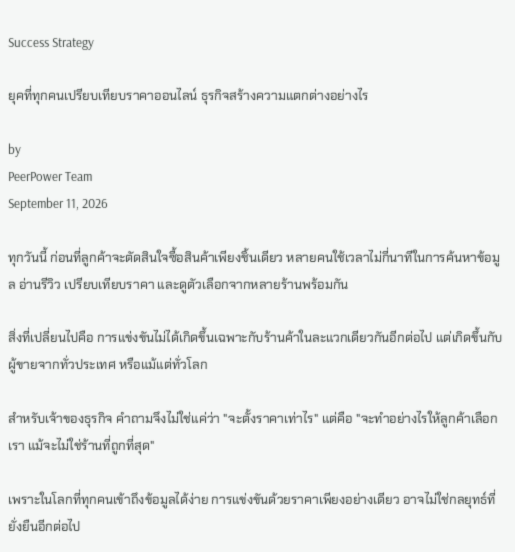Success Strategy

ยุคที่ทุกคนเปรียบเทียบราคาออนไลน์ ธุรกิจสร้างความแตกต่างอย่างไร

by
PeerPower Team
September 11, 2026

ทุกวันนี้ ก่อนที่ลูกค้าจะตัดสินใจซื้อสินค้าเพียงชิ้นเดียว หลายคนใช้เวลาไม่กี่นาทีในการค้นหาข้อมูล อ่านรีวิว เปรียบเทียบราคา และดูตัวเลือกจากหลายร้านพร้อมกัน

สิ่งที่เปลี่ยนไปคือ การแข่งขันไม่ได้เกิดขึ้นเฉพาะกับร้านค้าในละแวกเดียวกันอีกต่อไป แต่เกิดขึ้นกับผู้ขายจากทั่วประเทศ หรือแม้แต่ทั่วโลก

สำหรับเจ้าของธุรกิจ คำถามจึงไม่ใช่แค่ว่า "จะตั้งราคาเท่าไร" แต่คือ "จะทำอย่างไรให้ลูกค้าเลือกเรา แม้จะไม่ใช่ร้านที่ถูกที่สุด"

เพราะในโลกที่ทุกคนเข้าถึงข้อมูลได้ง่าย การแข่งขันด้วยราคาเพียงอย่างเดียว อาจไม่ใช่กลยุทธ์ที่ยั่งยืนอีกต่อไป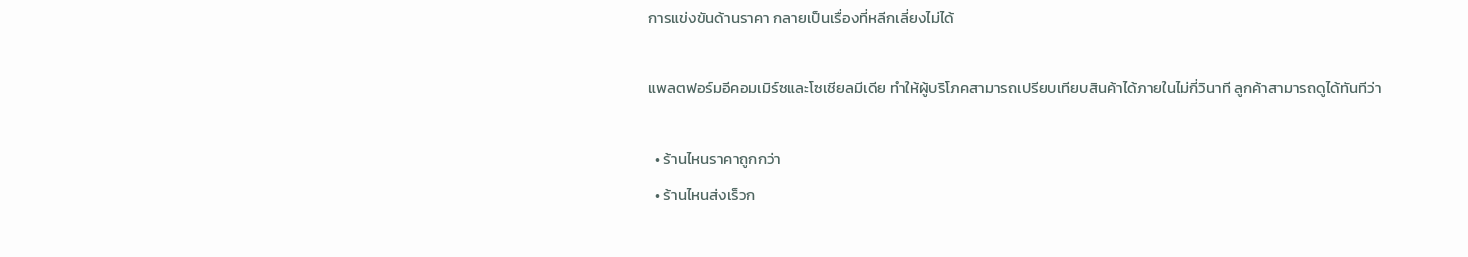การแข่งขันด้านราคา กลายเป็นเรื่องที่หลีกเลี่ยงไม่ได้

แพลตฟอร์มอีคอมเมิร์ซและโซเชียลมีเดีย ทำให้ผู้บริโภคสามารถเปรียบเทียบสินค้าได้ภายในไม่กี่วินาที ลูกค้าสามารถดูได้ทันทีว่า

  • ร้านไหนราคาถูกกว่า
  • ร้านไหนส่งเร็วก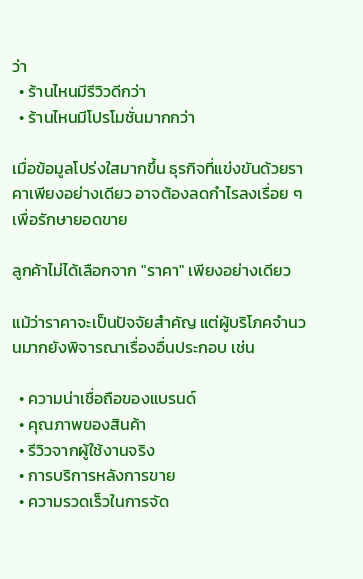ว่า
  • ร้านไหนมีรีวิวดีกว่า
  • ร้านไหนมีโปรโมชั่นมากกว่า

เมื่อข้อมูลโปร่งใสมากขึ้น ธุรกิจที่แข่งขันด้วยราคาเพียงอย่างเดียว อาจต้องลดกำไรลงเรื่อย ๆ เพื่อรักษายอดขาย

ลูกค้าไม่ได้เลือกจาก "ราคา" เพียงอย่างเดียว

แม้ว่าราคาจะเป็นปัจจัยสำคัญ แต่ผู้บริโภคจำนวนมากยังพิจารณาเรื่องอื่นประกอบ เช่น

  • ความน่าเชื่อถือของแบรนด์
  • คุณภาพของสินค้า
  • รีวิวจากผู้ใช้งานจริง
  • การบริการหลังการขาย
  • ความรวดเร็วในการจัด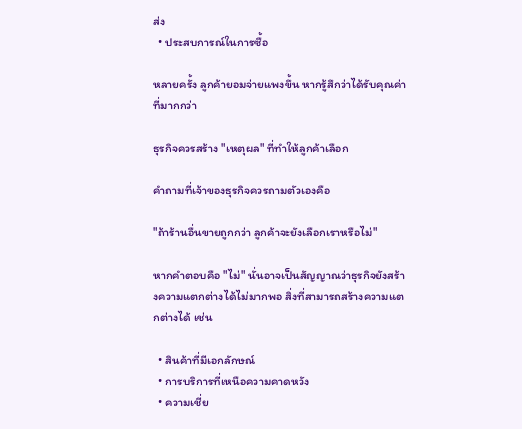ส่ง
  • ประสบการณ์ในการซื้อ

หลายครั้ง ลูกค้ายอมจ่ายแพงขึ้น หากรู้สึกว่าได้รับคุณค่าที่มากกว่า

ธุรกิจควรสร้าง "เหตุผล" ที่ทำให้ลูกค้าเลือก

คำถามที่เจ้าของธุรกิจควรถามตัวเองคือ

"ถ้าร้านอื่นขายถูกกว่า ลูกค้าจะยังเลือกเราหรือไม่"

หากคำตอบคือ "ไม่" นั่นอาจเป็นสัญญาณว่าธุรกิจยังสร้างความแตกต่างได้ไม่มากพอ สิ่งที่สามารถสร้างความแตกต่างได้ เช่น

  • สินค้าที่มีเอกลักษณ์
  • การบริการที่เหนือความคาดหวัง
  • ความเชี่ย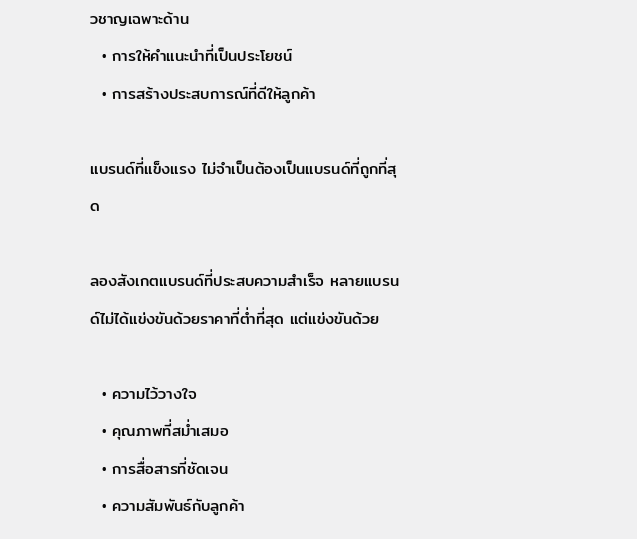วชาญเฉพาะด้าน
  • การให้คำแนะนำที่เป็นประโยชน์
  • การสร้างประสบการณ์ที่ดีให้ลูกค้า

แบรนด์ที่แข็งแรง ไม่จำเป็นต้องเป็นแบรนด์ที่ถูกที่สุด

ลองสังเกตแบรนด์ที่ประสบความสำเร็จ หลายแบรนด์ไม่ได้แข่งขันด้วยราคาที่ต่ำที่สุด แต่แข่งขันด้วย

  • ความไว้วางใจ
  • คุณภาพที่สม่ำเสมอ
  • การสื่อสารที่ชัดเจน
  • ความสัมพันธ์กับลูกค้า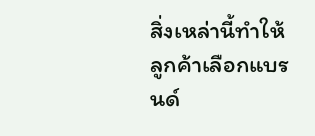สิ่งเหล่านี้ทำให้ลูกค้าเลือกแบรนด์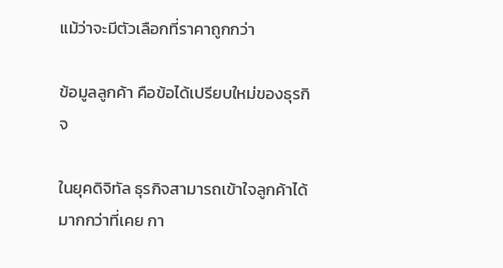แม้ว่าจะมีตัวเลือกที่ราคาถูกกว่า

ข้อมูลลูกค้า คือข้อได้เปรียบใหม่ของธุรกิจ

ในยุคดิจิทัล ธุรกิจสามารถเข้าใจลูกค้าได้มากกว่าที่เคย กา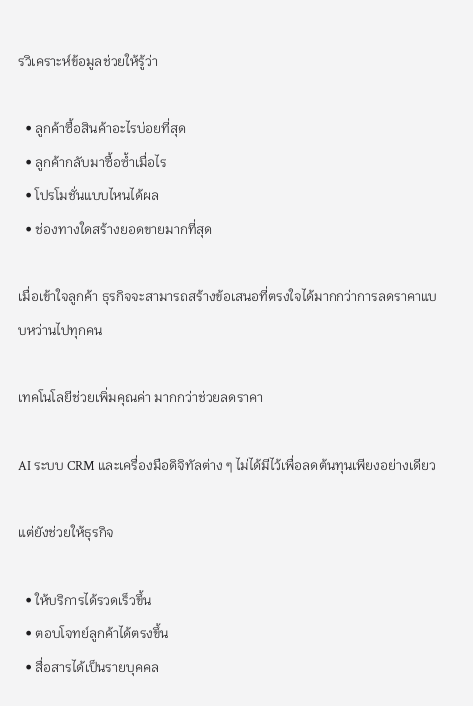รวิเคราะห์ข้อมูลช่วยให้รู้ว่า

  • ลูกค้าซื้อสินค้าอะไรบ่อยที่สุด
  • ลูกค้ากลับมาซื้อซ้ำเมื่อไร
  • โปรโมชั่นแบบไหนได้ผล
  • ช่องทางใดสร้างยอดขายมากที่สุด

เมื่อเข้าใจลูกค้า ธุรกิจจะสามารถสร้างข้อเสนอที่ตรงใจได้มากกว่าการลดราคาแบบหว่านไปทุกคน

เทคโนโลยีช่วยเพิ่มคุณค่า มากกว่าช่วยลดราคา

AI ระบบ CRM และเครื่องมือดิจิทัลต่าง ๆ ไม่ได้มีไว้เพื่อลดต้นทุนเพียงอย่างเดียว

แต่ยังช่วยให้ธุรกิจ

  • ให้บริการได้รวดเร็วขึ้น
  • ตอบโจทย์ลูกค้าได้ตรงขึ้น
  • สื่อสารได้เป็นรายบุคคล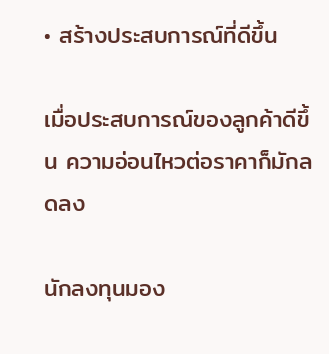• สร้างประสบการณ์ที่ดีขึ้น

เมื่อประสบการณ์ของลูกค้าดีขึ้น ความอ่อนไหวต่อราคาก็มักลดลง

นักลงทุนมอง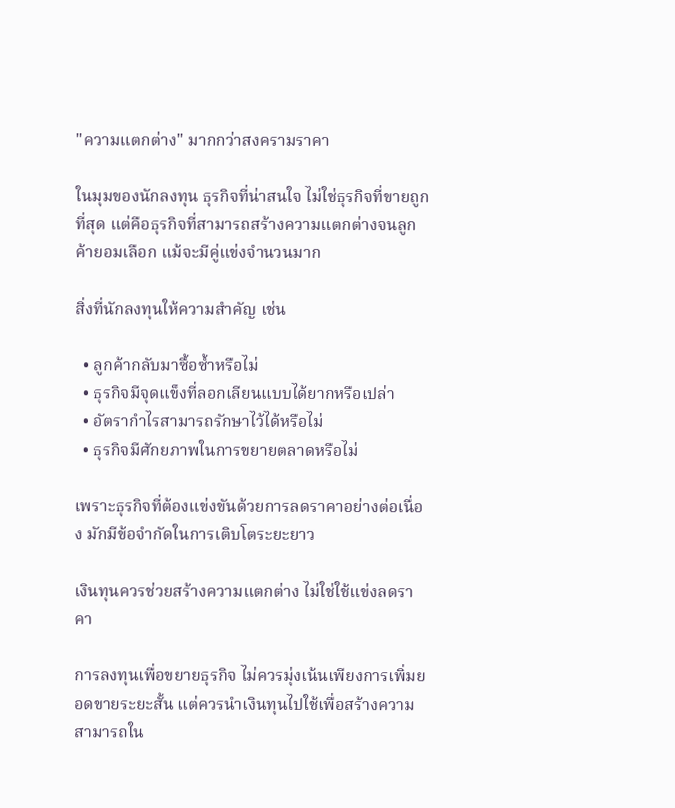"ความแตกต่าง" มากกว่าสงครามราคา

ในมุมของนักลงทุน ธุรกิจที่น่าสนใจ ไม่ใช่ธุรกิจที่ขายถูกที่สุด แต่คือธุรกิจที่สามารถสร้างความแตกต่างจนลูกค้ายอมเลือก แม้จะมีคู่แข่งจำนวนมาก

สิ่งที่นักลงทุนให้ความสำคัญ เช่น

  • ลูกค้ากลับมาซื้อซ้ำหรือไม่
  • ธุรกิจมีจุดแข็งที่ลอกเลียนแบบได้ยากหรือเปล่า
  • อัตรากำไรสามารถรักษาไว้ได้หรือไม่
  • ธุรกิจมีศักยภาพในการขยายตลาดหรือไม่

เพราะธุรกิจที่ต้องแข่งขันด้วยการลดราคาอย่างต่อเนื่อง มักมีข้อจำกัดในการเติบโตระยะยาว

เงินทุนควรช่วยสร้างความแตกต่าง ไม่ใช่ใช้แข่งลดราคา

การลงทุนเพื่อขยายธุรกิจ ไม่ควรมุ่งเน้นเพียงการเพิ่มยอดขายระยะสั้น แต่ควรนำเงินทุนไปใช้เพื่อสร้างความสามารถใน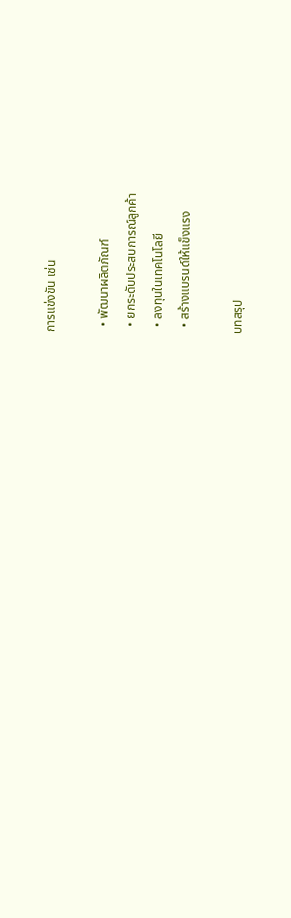การแข่งขัน เช่น

  • พัฒนาผลิตภัณฑ์
  • ยกระดับประสบการณ์ลูกค้า
  • ลงทุนในเทคโนโลยี
  • สร้างแบรนด์ให้แข็งแรง

บทสรุป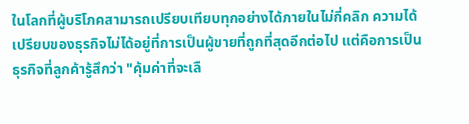ในโลกที่ผู้บริโภคสามารถเปรียบเทียบทุกอย่างได้ภายในไม่กี่คลิก ความได้เปรียบของธุรกิจไม่ได้อยู่ที่การเป็นผู้ขายที่ถูกที่สุดอีกต่อไป แต่คือการเป็นธุรกิจที่ลูกค้ารู้สึกว่า "คุ้มค่าที่จะเลื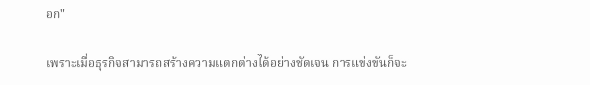อก"

เพราะเมื่อธุรกิจสามารถสร้างความแตกต่างได้อย่างชัดเจน การแข่งขันก็จะ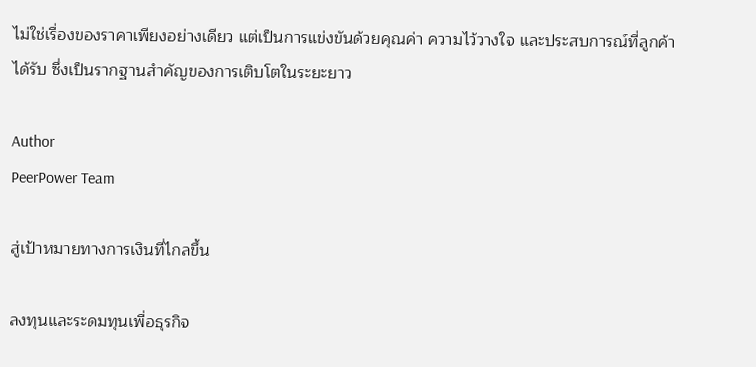ไม่ใช่เรื่องของราคาเพียงอย่างเดียว แต่เป็นการแข่งขันด้วยคุณค่า ความไว้วางใจ และประสบการณ์ที่ลูกค้าได้รับ ซึ่งเป็นรากฐานสำคัญของการเติบโตในระยะยาว

Author
PeerPower Team

สู่เป้าหมายทางการเงินที่ไกลขึ้น

ลงทุนและระดมทุนเพื่อธุรกิจ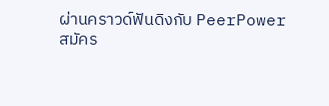ผ่านคราวด์ฟันดิงกับ PeerPower
สมัคร